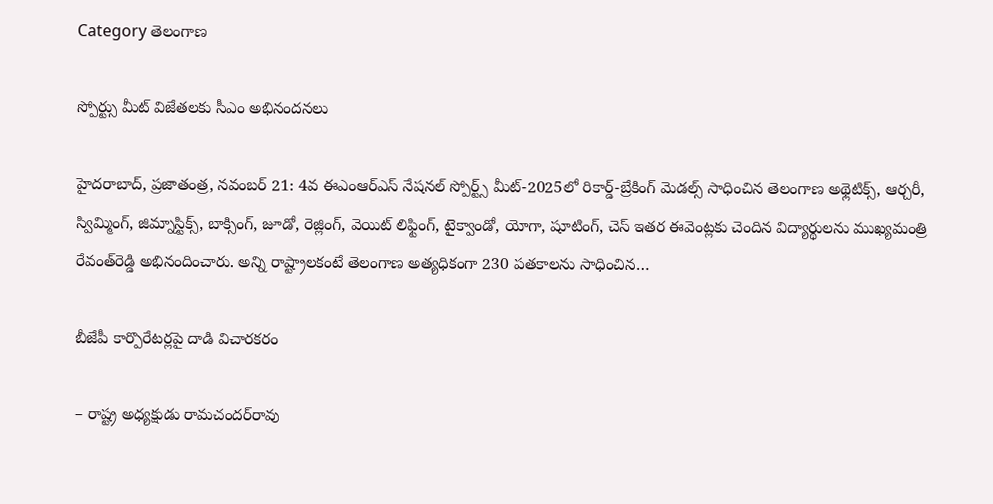Category తెలంగాణ

స్పోర్ట్సు మీట్‌ విజేతలకు సీఎం అభినందనలు

హైదరాబాద్‌, ప్రజాతంత్ర, నవంబర్‌ 21: 4వ ఈఎంఆర్‌ఎస్‌ నేషనల్‌ స్పోర్ట్స్‌ మీట్‌-2025లో రికార్డ్‌-బ్రేకింగ్‌ మెడల్స్‌ సాధించిన తెలంగాణ అథ్లెటిక్స్‌, ఆర్చరీ, స్విమ్మింగ్‌, జిమ్నాస్టిక్స్‌, బాక్సింగ్‌, జూడో, రెజ్లింగ్‌, వెయిట్‌ లిఫ్టింగ్‌, టైక్వాండో, యోగా, షూటింగ్‌, చెస్‌ ఇతర ఈవెంట్లకు చెందిన విద్యార్థులను ముఖ్యమంత్రి రేవంత్‌రెడ్డి అభినందించారు. అన్ని రాష్ట్రాలకంటే తెలంగాణ అత్యధికంగా 230 పతకాలను సాధించిన…

బీజేపీ కార్పొరేటర్లపై దాడి విచారకరం

– రాష్ట్ర అధ్యక్షుడు రామచందర్‌రావు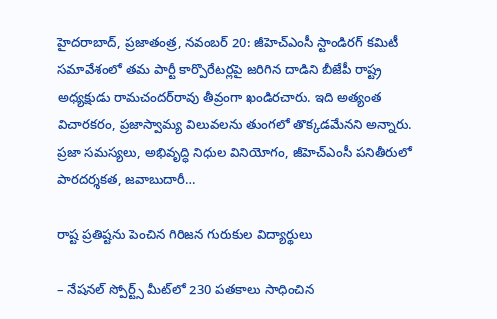హైదరాబాద్‌, ప్రజాతంత్ర, నవంబర్‌ 20: జీహెచ్‌ఎంసీ స్టాండిరగ్‌ కమిటీ సమావేశంలో తమ పార్టీ కార్పొరేటర్లపై జరిగిన దాడిని బీజేపీ రాష్ట్ర అధ్యక్షుడు రామచందర్‌రావు తీవ్రంగా ఖండిరచారు. ఇది అత్యంత విచారకరం, ప్రజాస్వామ్య విలువలను తుంగలో తొక్కడమేనని అన్నారు. ప్రజా సమస్యలు, అభివృద్ధి నిధుల వినియోగం, జీహెచ్‌ఎంసీ పనితీరులో పారదర్శకత, జవాబుదారీ…

రాష్ట ప్రతిష్టను పెంచిన గిరిజన గురుకుల విద్యార్థులు

– నేషనల్‌ స్పోర్ట్స్‌ మీట్‌లో 230 పతకాలు సాధించిన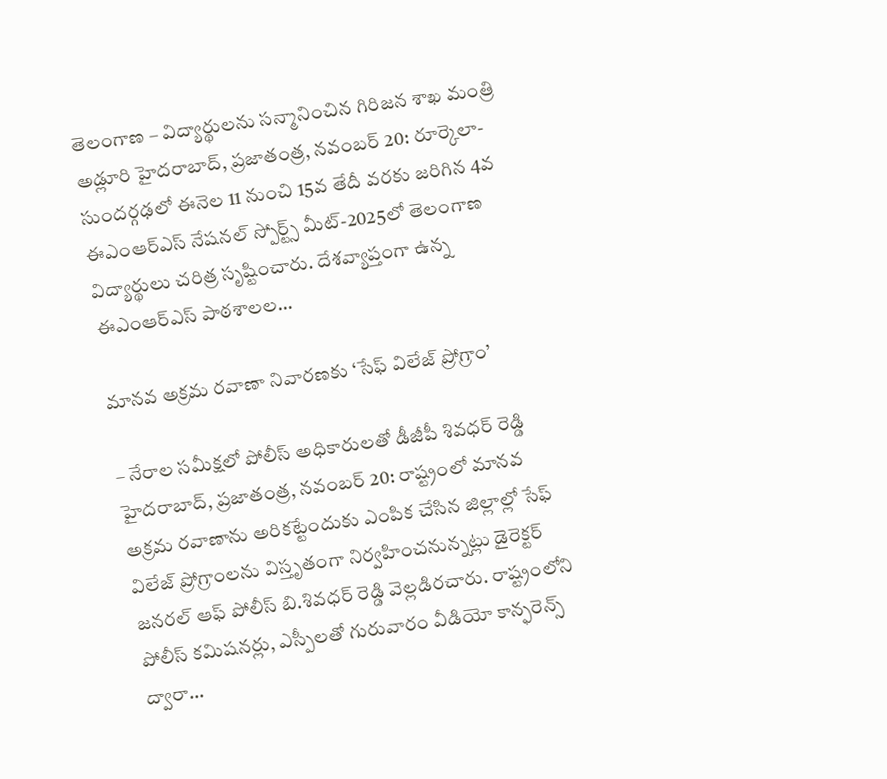తెలంగాణ – విద్యార్థులను సన్మానించిన గిరిజన శాఖ మంత్రి అడ్లూరి హైదరాబాద్‌, ప్రజాతంత్ర, నవంబర్‌ 20: రూర్కెలా-సుందర్గఢలో ఈనెల 11 నుంచి 15వ తేదీ వరకు జరిగిన 4వ ఈఎంఆర్‌ఎస్‌ నేషనల్‌ స్పోర్ట్స్‌ మీట్‌-2025లో తెలంగాణ విద్యార్థులు చరిత్ర సృష్టించారు. దేశవ్యాప్తంగా ఉన్న ఈఎంఆర్‌ఎస్‌ పాఠశాలల…

మానవ అక్రమ రవాణా నివారణకు ‘సేఫ్‌ విలేజ్‌ ప్రోగ్రాం’

– నేరాల సమీక్షలో పోలీస్‌ అధికారులతో డీజీపీ శివధర్‌ రెడ్డి హైదరాబాద్‌, ప్రజాతంత్ర, నవంబర్‌ 20: రాష్ట్రంలో మానవ అక్రమ రవాణాను అరికట్టేందుకు ఎంపిక చేసిన జిల్లాల్లో సేఫ్‌ విలేజ్‌ ప్రోగ్రాంలను విస్తృతంగా నిర్వహించనున్నట్లు డైరెక్టర్‌ జనరల్‌ ఆఫ్‌ పోలీస్‌ బి.శివధర్‌ రెడ్డి వెల్లడిరచారు. రాష్ట్రంలోని పోలీస్‌ కమిషనర్లు, ఎస్పీలతో గురువారం వీడియో కాన్ఫరెన్స్‌ ద్వారా…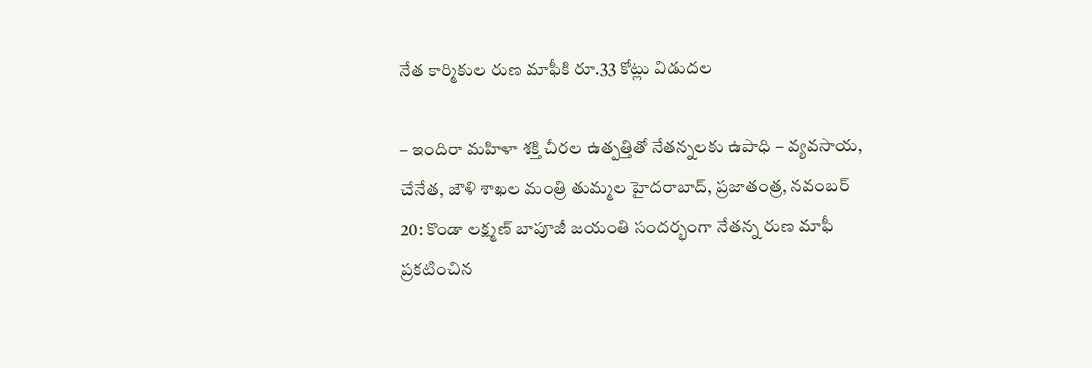నేత కార్మికుల రుణ మాఫీకి రూ.33 కోట్లు విడుదల

– ఇందిరా మహిళా శక్తి చీరల ఉత్పత్తితో నేతన్నలకు ఉపాధి – వ్యవసాయ, చేనేత, జౌళి శాఖల మంత్రి తుమ్మల హైదరాబాద్‌, ప్రజాతంత్ర, నవంబర్‌ 20: కొండా లక్ష్మణ్‌ బాపూజీ జయంతి సందర్భంగా నేతన్న రుణ మాఫీ ప్రకటించిన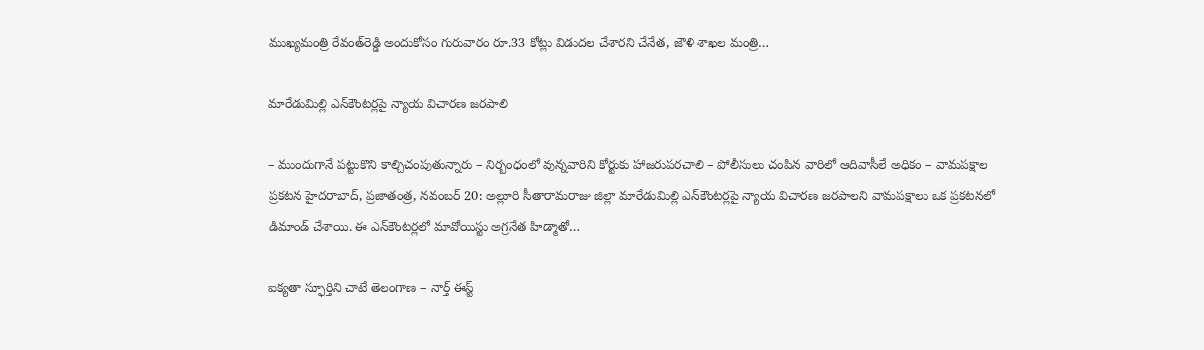ముఖ్యమంత్రి రేవంత్‌రెడ్డి అందుకోసం గురువారం రూ.33 కోట్లు విడుదల చేశారని చేనేత, జౌళి శాఖల మంత్రి…

మారేడుమిల్లి ఎన్‌కౌంట‌ర్ల‌పై న్యాయ‌ విచార‌ణ జ‌ర‌పాలి

– ముందుగానే ప‌ట్టుకొని కాల్చిచంపుతున్నారు – నిర్బంధంలో వున్న‌వారిని కోర్టుకు హాజ‌రుప‌ర‌చాలి – పోలీసులు చంపిన‌ వారిలో ఆదివాసీలే అధికం – వామ‌ప‌క్షాల ప్ర‌క‌ట‌న‌ హైద‌రాబాద్‌, ప్ర‌జాతంత్ర‌, న‌వంబ‌ర్ 20: అల్లూరి సీతారామ‌రాజు జిల్లా మారేడుమిల్లి ఎన్‌కౌంట‌ర్ల‌పై న్యాయ విచార‌ణ జ‌ర‌పాల‌ని వామ‌ప‌క్షాలు ఒక ప్ర‌క‌ట‌న‌లో డిమాండ్ చేశాయి. ఈ ఎన్‌కౌంట‌ర్ల‌లో మావోయిస్టు అగ్ర‌నేత హిడ్మాతో…

ఐక్య‌తా స్ఫూర్తిని చాటే తెలంగాణ – నార్త్ ఈస్ట్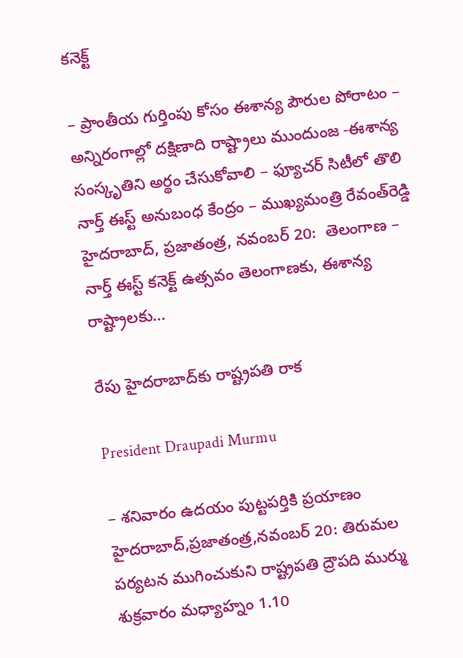కనెక్ట్

– ప్రాంతీయ గుర్తింపు కోసం ఈశాన్య పౌరుల పోరాటం – అన్నిరంగాల్లో ద‌క్షిణాది రాష్ట్రాలు ముందుంజ‌ -ఈశాన్య సంస్కృతిని అర్థం చేసుకోవాలి – ఫ్యూచ‌ర్ సిటీలో తొలి నార్త్ ఈస్ట్ అనుబంధ కేంద్రం – ముఖ్య‌మంత్రి రేవంత్‌రెడ్డి హైద‌రాబాద్‌, ప్ర‌జాతంత్ర‌, న‌వంబ‌ర్ 20:  తెలంగాణ – నార్త్ ఈస్ట్ కనెక్ట్ ఉత్సవం తెలంగాణకు, ఈశాన్య రాష్ట్రాలకు…

రేపు హైదరాబాద్‌కు రాష్ట్రపతి రాక

President Draupadi Murmu

– శనివారం ఉదయం పుట్టపర్తికి ప్రయాణం హైదరాబాద్‌,ప్రజాతంత్ర,నవంబర్‌ 20: తిరుమల పర్యటన ముగించుకుని రాష్ట్రపతి ద్రౌపది ముర్ము శుక్రవారం మధ్యాహ్నం 1.10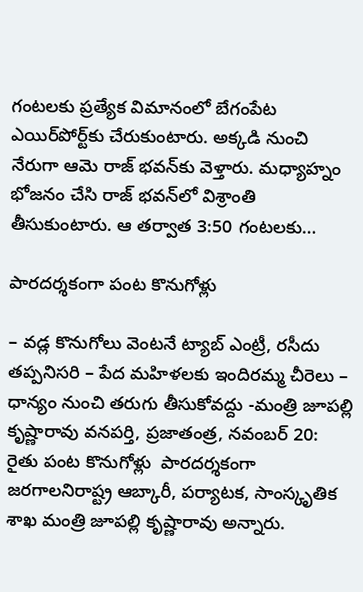గంటలకు ప్రత్యేక విమానంలో బేగంపేట ఎయిర్‌పోర్ట్‌కు చేరుకుంటారు. అక్కడి నుంచి నేరుగా ఆమె రాజ్‌ ‌భవన్‌కు వెళ్తారు. మధ్యాహ్నం భోజనం చేసి రాజ్‌ ‌భవన్‌లో విశ్రాంతి తీసుకుంటారు. ఆ తర్వాత 3:50 గంటలకు…

పారద‌ర్శ‌కంగా పంట కొనుగోళ్లు

– వ‌డ్ల కొనుగోలు వెంట‌నే ట్యాబ్ ఎంట్రీ, ర‌సీదు త‌ప్ప‌నిస‌రి – పేద మ‌హిళ‌ల‌కు ఇందిర‌మ్మ చీరెలు – ధాన్యం నుంచి త‌రుగు తీసుకోవ‌ద్దు -మంత్రి జూప‌ల్లి కృష్ణారావు వనపర్తి, ప్రజాతంత్ర, నవంబర్ 20: రైతు పంట కొనుగోళ్లు  పారదర్శకంగా జరగాలనిరాష్ట్ర ఆబ్కారీ, పర్యాటక, సాంస్కృతిక శాఖ మంత్రి జూపల్లి కృష్ణారావు అన్నారు.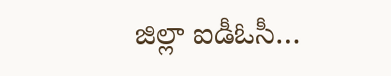జిల్లా ఐడీఓసీ…